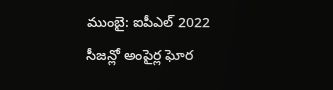ముంబై: ఐపీఎల్ 2022 సీజన్లో అంపైర్ల ఘోర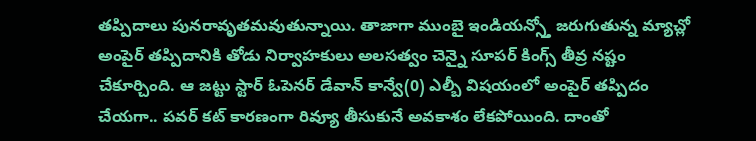తప్పిదాలు పునరావృతమవుతున్నాయి. తాజాగా ముంబై ఇండియన్స్తో జరుగుతున్న మ్యాచ్లో అంపైర్ తప్పిదానికి తోడు నిర్వాహకులు అలసత్వం చెన్నై సూపర్ కింగ్స్ తీవ్ర నష్టం చేకూర్చింది. ఆ జట్టు స్టార్ ఓపెనర్ డేవాన్ కాన్వే(0) ఎల్బీ విషయంలో అంపైర్ తప్పిదం చేయగా.. పవర్ కట్ కారణంగా రివ్యూ తీసుకునే అవకాశం లేకపోయింది. దాంతో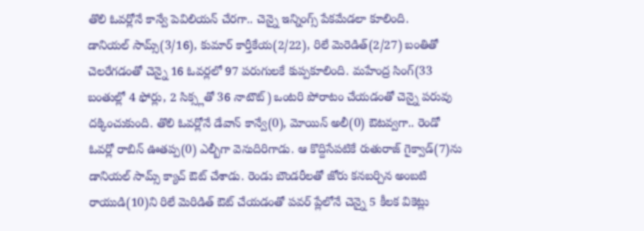తొలి ఓవర్లోనే కాన్వే పెవిలియన్ చేరగా.. చెన్నై ఇన్నింగ్స్ పేకమేడలా కూలింది.
డానియల్ సామ్స్(3/16), కుమార్ కార్తీకేయ(2/22), రిలే మెరెడిత్(2/27) బంతితో చెలరేగడంతో చెన్నై 16 ఓవర్లలో 97 పరుగులకే కుప్పకూలింది. మహేంద్ర సింగ్(33 బంతుల్లో 4 ఫోర్లు, 2 సిక్స్లతో 36 నాటౌట్) ఒంటరి పోరాటం చేయడంతో చెన్నై పరువు దక్కించుకుంది. తొలి ఓవర్లోనే డేవాన్ కాన్వే(0), మోయిన్ అలీ(0) ఔటవ్వగా.. రెండో ఓవర్లో రాబిన్ ఊతప్ప(0) ఎల్బీగా వెనుదిరిగాడు. ఆ కొద్దిసేపటికే రుతురాజ్ గైక్వాడ్(7)ను డానియల్ సామ్స్ క్యాచ్ ఔట్ చేశాడు. రెండు బౌండరీలతో జోరు కనబర్చిన అంబటి రాయుడి(10)ని రిలే మెరిడిత్ ఔట్ చేయడంతో పవర్ ప్లేలోనే చెన్నై 5 కీలక వికెట్లు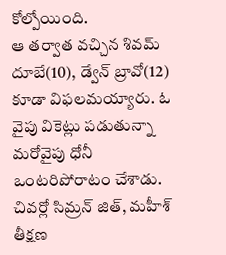కోల్పోయింది.
ఆ తర్వాత వచ్చిన శివమ్ దూబే(10), డ్వేన్ బ్రావో(12) కూడా విఫలమయ్యారు. ఓ వైపు వికెట్లు పడుతున్నా మరోవైపు ధోనీ ఒంటరిపోరాటం చేశాడు. చివర్లో సిమ్రన్ జిత్, మహీశ్ తీక్షణ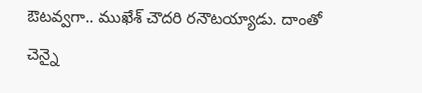ఔటవ్వగా.. ముఖేశ్ చౌదరి రనౌటయ్యాడు. దాంతో చెన్నై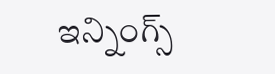ఇన్నింగ్స్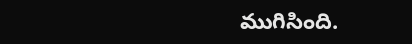ముగిసింది.